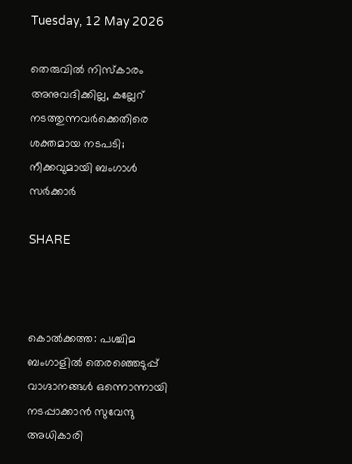Tuesday, 12 May 2026

തെരുവിൽ നിസ്കാരം അനുവദിക്കില്ല, കല്ലേറ് നടത്തുന്നവർക്കെതിരെ ശക്തമായ നടപടി; നീക്കവുമായി ബംഗാൾ സർക്കാർ

SHARE



കൊൽക്കത്ത: പശ്ചിമ ബംഗാളിൽ തെരഞ്ഞെടുപ്പ് വാഗ്ദാനങ്ങൾ ഒന്നൊന്നായി നടപ്പാക്കാൻ സുവേന്ദു അധികാരി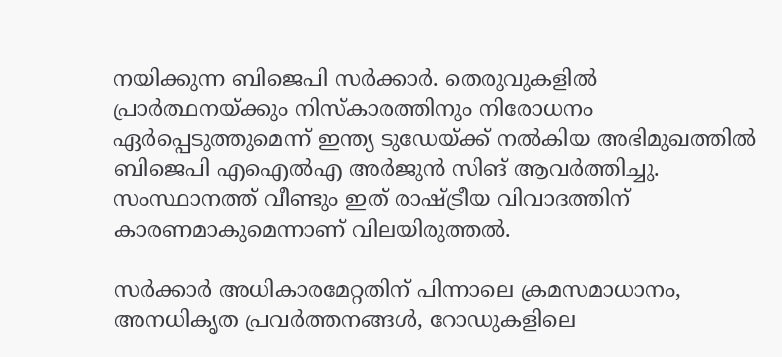നയിക്കുന്ന ബിജെപി സർക്കാർ. തെരുവുകളിൽ പ്രാർത്ഥനയ്ക്കും നിസ്‌കാരത്തിനും നിരോധനം ഏർപ്പെടുത്തുമെന്ന് ഇന്ത്യ ടുഡേയ്ക്ക് നൽകിയ അഭിമുഖത്തിൽ ബിജെപി എഐൽഎ അർജുൻ സിങ് ആവർത്തിച്ചു. സംസ്ഥാനത്ത് വീണ്ടും ഇത് രാഷ്ട്രീയ വിവാദത്തിന് കാരണമാകുമെന്നാണ് വിലയിരുത്തൽ.

സർക്കാർ അധികാരമേറ്റതിന് പിന്നാലെ ക്രമസമാധാനം, അനധികൃത പ്രവർത്തനങ്ങൾ, റോഡുകളിലെ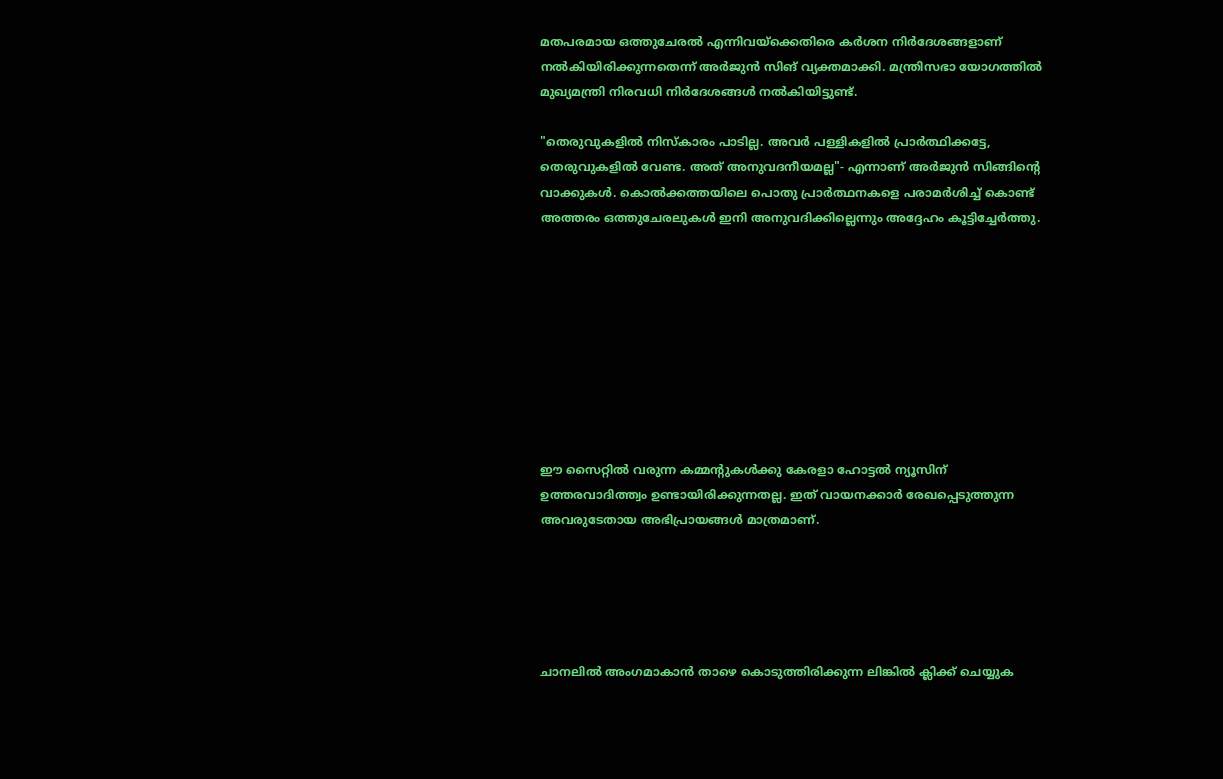മതപരമായ ഒത്തുചേരൽ എന്നിവയ്‌ക്കെതിരെ കർശന നിർദേശങ്ങളാണ് നൽകിയിരിക്കുന്നതെന്ന് അർജുൻ സിങ് വ്യക്തമാക്കി. മന്ത്രിസഭാ യോഗത്തിൽ മുഖ്യമന്ത്രി നിരവധി നിർദേശങ്ങൾ നൽകിയിട്ടുണ്ട്.

"തെരുവുകളിൽ നിസ്‌കാരം പാടില്ല. അവർ പള്ളികളിൽ പ്രാർത്ഥിക്കട്ടേ, തെരുവുകളിൽ വേണ്ട. അത് അനുവദനീയമല്ല"- എന്നാണ് അർജുൻ സിങ്ങിന്റെ വാക്കുകൾ. കൊൽക്കത്തയിലെ പൊതു പ്രാർത്ഥനകളെ പരാമർശിച്ച് കൊണ്ട് അത്തരം ഒത്തുചേരലുകൾ ഇനി അനുവദിക്കില്ലെന്നും അദ്ദേഹം കൂട്ടിച്ചേർത്തു.









ഈ സൈറ്റിൽ വരുന്ന കമ്മന്റുകൾക്കു കേരളാ ഹോട്ടൽ ന്യൂസിന് ഉത്തരവാദിത്ത്വം ഉണ്ടായിരിക്കുന്നതല്ല. ഇത് വായനക്കാർ രേഖപ്പെടുത്തുന്ന അവരുടേതായ അഭിപ്രായങ്ങൾ മാത്രമാണ്.





ചാനലിൽ അംഗമാകാൻ താഴെ കൊടുത്തിരിക്കുന്ന ലിങ്കിൽ ക്ലിക്ക് ചെയ്യുക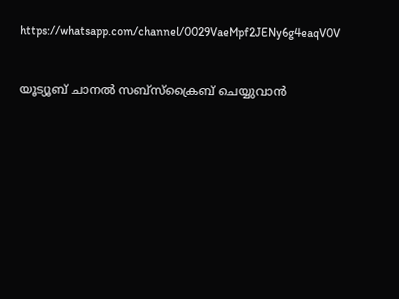https://whatsapp.com/channel/0029VaeMpf2JENy6g4eaqV0V


യൂട്യൂബ് ചാനൽ സബ്സ്ക്രൈബ് ചെയ്യുവാൻ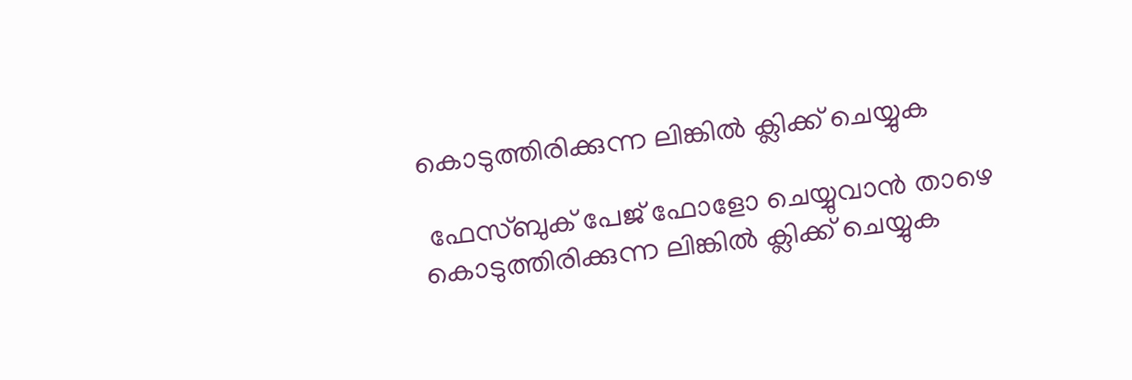കൊടുത്തിരിക്കുന്ന ലിങ്കിൽ ക്ലിക്ക് ചെയ്യുക

 ഫേസ്ബുക് പേജ് ഫോളോ ചെയ്യുവാൻ താഴെ കൊടുത്തിരിക്കുന്ന ലിങ്കിൽ ക്ലിക്ക് ചെയ്യുക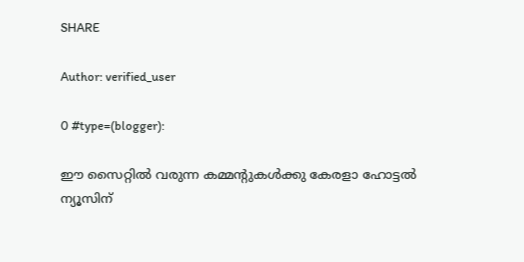SHARE

Author: verified_user

0 #type=(blogger):

ഈ സൈറ്റിൽ വരുന്ന കമ്മന്റുകൾക്കു കേരളാ ഹോട്ടൽ ന്യൂസിന്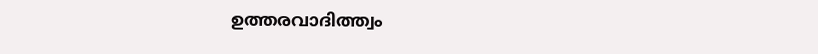ഉത്തരവാദിത്ത്വം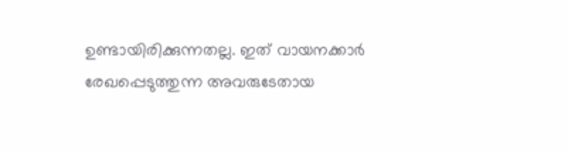ഉണ്ടായിരിക്കുന്നതല്ല. ഇത് വായനക്കാർ രേഖപ്പെടുത്തുന്ന അവരുടേതായ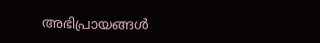അഭിപ്രായങ്ങൾ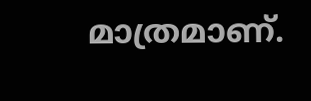മാത്രമാണ്.